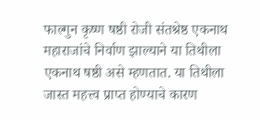फाल्गुन कृष्ण षष्ठी रोजी संतश्रेष्ठ एकनाथ महाराजांचे निर्वाण झाल्याने या तिथीला एकनाथ षष्ठी असे म्हणतात. या तिथीला जास्त महत्त्व प्राप्त होण्याचे कारण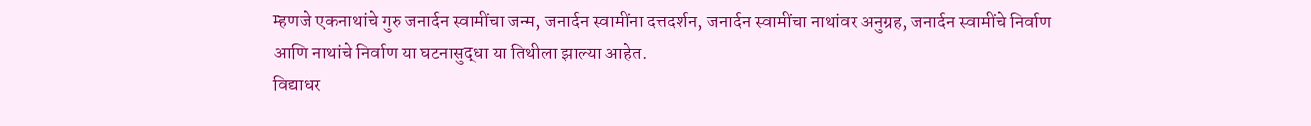म्हणजे एकनाथांचे गुरु जनार्दन स्वामींचा जन्म, जनार्दन स्वामींना दत्तदर्शन, जनार्दन स्वामींचा नाथांवर अनुग्रह, जनार्दन स्वामींचे निर्वाण आणि नाथांचे निर्वाण या घटनासुद्धा या तिथीला झाल्या आहेत.
विद्याधर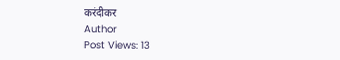करंदीकर
Author
Post Views: 13